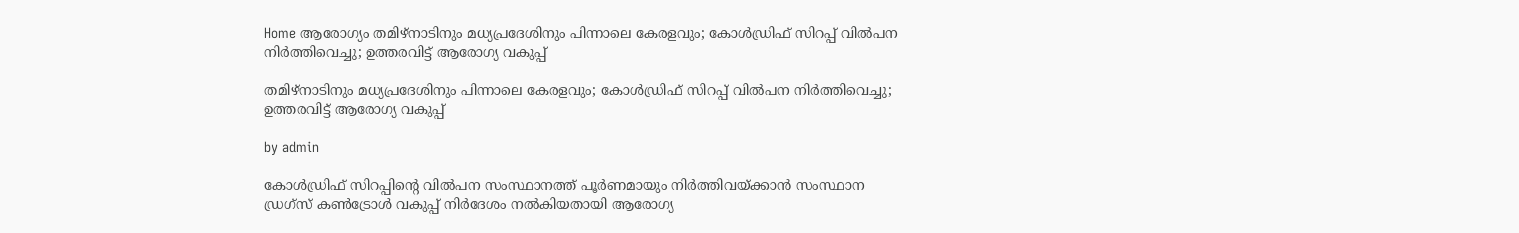Home ആരോഗ്യം തമിഴ്നാടിനും മധ്യപ്രദേശിനും പിന്നാലെ കേരളവും; കോള്‍ഡ്രിഫ് സിറപ്പ് വില്‍പന നിര്‍ത്തിവെച്ചു; ഉത്തരവിട്ട് ആരോഗ്യ വകുപ്പ്

തമിഴ്നാടിനും മധ്യപ്രദേശിനും പിന്നാലെ കേരളവും; കോള്‍ഡ്രിഫ് സിറപ്പ് വില്‍പന നിര്‍ത്തിവെച്ചു; ഉത്തരവിട്ട് ആരോഗ്യ വകുപ്പ്

by admin

കോൾഡ്രിഫ് സിറപ്പിൻ്റെ വില്‍പന സംസ്ഥാനത്ത് പൂർണമായും നിർത്തിവയ്ക്കാൻ സംസ്ഥാന ഡ്രഗ്‌സ് കണ്‍ട്രോള്‍ വകുപ്പ് നിർദേശം നല്‍കിയതായി ആരോഗ്യ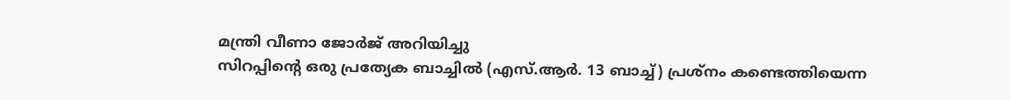മന്ത്രി വീണാ ജോർജ് അറിയിച്ചു
സിറപ്പിൻ്റെ ഒരു പ്രത്യേക ബാച്ചില്‍ (എസ്.ആർ. 13 ബാച്ച്‌) പ്രശ്‌നം കണ്ടെത്തിയെന്ന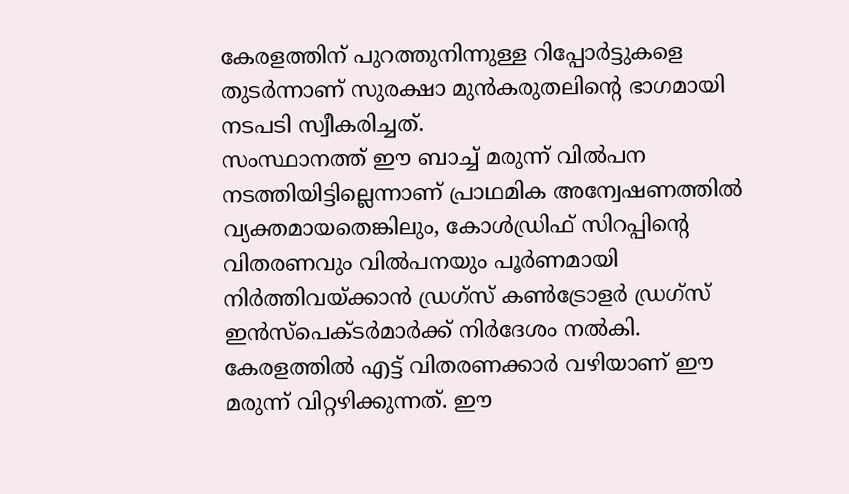കേരളത്തിന് പുറത്തുനിന്നുള്ള റിപ്പോർട്ടുകളെ തുടർന്നാണ് സുരക്ഷാ മുൻകരുതലിൻ്റെ ഭാഗമായി നടപടി സ്വീകരിച്ചത്.
സംസ്ഥാനത്ത് ഈ ബാച്ച്‌ മരുന്ന് വില്‍പന നടത്തിയിട്ടില്ലെന്നാണ് പ്രാഥമിക അന്വേഷണത്തില്‍ വ്യക്തമായതെങ്കിലും, കോള്‍ഡ്രിഫ് സിറപ്പിൻ്റെ വിതരണവും വില്‍പനയും പൂർണമായി നിർത്തിവയ്ക്കാൻ ഡ്രഗ്‌സ് കണ്‍ട്രോളർ ഡ്രഗ്‌സ് ഇൻസ്‌പെക്ടർമാർക്ക് നിർദേശം നല്‍കി. കേരളത്തില്‍ എട്ട് വിതരണക്കാർ വഴിയാണ് ഈ മരുന്ന് വിറ്റഴിക്കുന്നത്. ഈ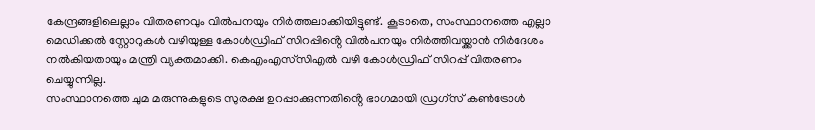കേന്ദ്രങ്ങളിലെല്ലാം വിതരണവും വില്‍പനയും നിർത്തലാക്കിയിട്ടുണ്ട്. കൂടാതെ, സംസ്ഥാനത്തെ എല്ലാ മെഡിക്കല്‍ സ്റ്റോറുകള്‍ വഴിയുള്ള കോള്‍ഡ്രിഫ് സിറപ്പിൻ്റെ വില്‍പനയും നിർത്തിവയ്ക്കാൻ നിർദേശം നല്‍കിയതായും മന്ത്രി വ്യക്തമാക്കി. കെഎംഎസ്‌സിഎല്‍ വഴി കോള്‍ഡ്രിഫ് സിറപ്പ് വിതരണം ചെയ്യുന്നില്ല.
സംസ്ഥാനത്തെ ചുമ മരുന്നുകളുടെ സുരക്ഷ ഉറപ്പാക്കുന്നതിൻ്റെ ഭാഗമായി ഡ്രഗ്‌സ് കണ്‍ട്രോള്‍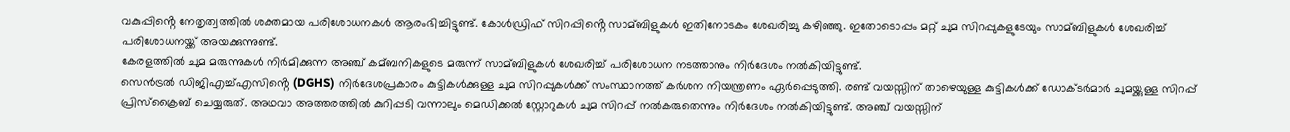വകുപ്പിൻ്റെ നേതൃത്വത്തില്‍ ശക്തമായ പരിശോധനകള്‍ ആരംഭിച്ചിട്ടുണ്ട്. കോള്‍ഡ്രിഫ് സിറപ്പിൻ്റെ സാമ്ബിളുകള്‍ ഇതിനോടകം ശേഖരിച്ചു കഴിഞ്ഞു. ഇതോടൊപ്പം മറ്റ് ചുമ സിറപ്പുകളുടേയും സാമ്ബിളുകള്‍ ശേഖരിച്ച്‌ പരിശോധനയ്ക്ക് അയക്കുന്നുണ്ട്.
കേരളത്തില്‍ ചുമ മരുന്നുകള്‍ നിർമിക്കുന്ന അഞ്ച് കമ്ബനികളുടെ മരുന്ന് സാമ്ബിളുകള്‍ ശേഖരിച്ച്‌ പരിശോധന നടത്താനും നിർദേശം നല്‍കിയിട്ടുണ്ട്.
സെൻട്രല്‍ ഡിജിഎച്ച്‌എസിൻ്റെ (DGHS) നിർദേശപ്രകാരം കുട്ടികള്‍ക്കുള്ള ചുമ സിറപ്പുകള്‍ക്ക് സംസ്ഥാനത്ത് കർശന നിയന്ത്രണം ഏർപ്പെടുത്തി. രണ്ട് വയസ്സിന് താഴെയുള്ള കുട്ടികള്‍ക്ക് ഡോക്ടർമാർ ചുമയ്ക്കുള്ള സിറപ്പ് പ്രിസ്‌ക്രൈബ് ചെയ്യരുത്. അഥവാ അത്തരത്തില്‍ കുറിപ്പടി വന്നാലും മെഡിക്കല്‍ സ്റ്റോറുകള്‍ ചുമ സിറപ്പ് നല്‍കരുതെന്നും നിർദേശം നല്‍കിയിട്ടുണ്ട്. അഞ്ച് വയസ്സിന്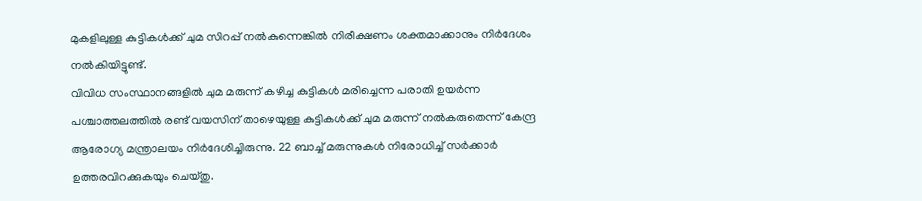മുകളിലുള്ള കുട്ടികള്‍ക്ക് ചുമ സിറപ്പ് നല്‍കുന്നെങ്കില്‍ നിരീക്ഷണം ശക്തമാക്കാനും നിർദേശം നല്‍കിയിട്ടുണ്ട്.
വിവിധ സംസ്ഥാനങ്ങളില്‍ ചുമ മരുന്ന് കഴിച്ച കുട്ടികള്‍ മരിച്ചെന്ന പരാതി ഉയർന്ന പശ്ചാത്തലത്തില്‍ രണ്ട് വയസിന് താഴെയുള്ള കുട്ടികള്‍ക്ക് ചുമ മരുന്ന് നല്‍കരുതെന്ന് കേന്ദ്ര ആരോഗ്യ മന്ത്രാലയം നിര്‍ദേശിച്ചിരുന്നു. 22 ബാച്ച്‌ മരുന്നുകള്‍ നിരോധിച്ച്‌ സര്‍ക്കാര്‍ ഉത്തരവിറക്കുകയും ചെയ്തു.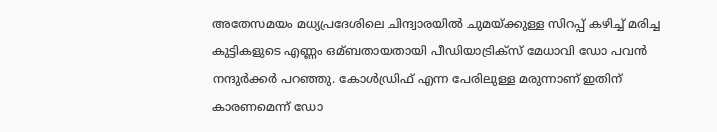അതേസമയം മധ്യപ്രദേശിലെ ചിന്ദ്വാരയില്‍ ചുമയ്‌ക്കുള്ള സിറപ്പ് കഴിച്ച്‌ മരിച്ച കുട്ടികളുടെ എണ്ണം ഒമ്ബതായതായി പീഡിയാട്രിക്‌സ് മേധാവി ഡോ പവൻ നന്ദുർക്കര്‍ പറഞ്ഞു. കോള്‍ഡ്രിഫ് എന്ന പേരിലുള്ള മരുന്നാണ് ഇതിന് കാരണമെന്ന് ഡോ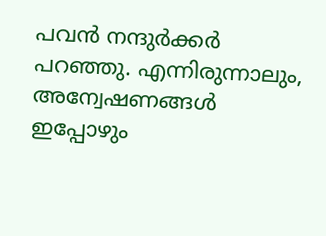പവൻ നന്ദുർക്കർ പറഞ്ഞു. എന്നിരുന്നാലും, അന്വേഷണങ്ങള്‍ ഇപ്പോഴും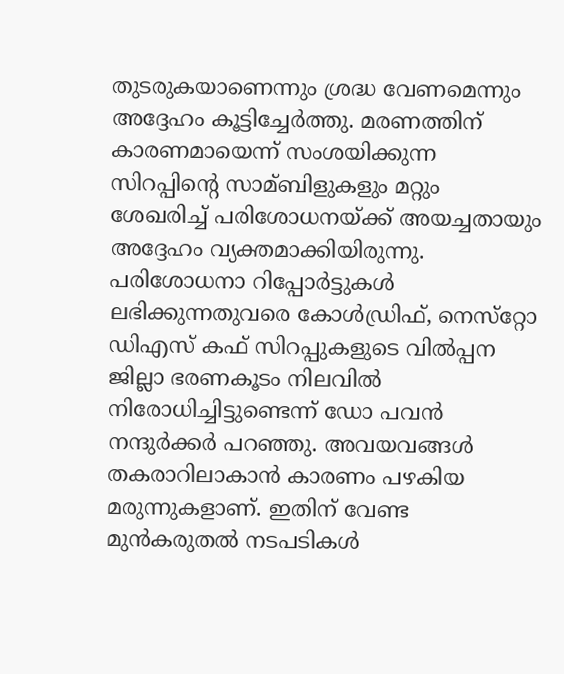തുടരുകയാണെന്നും ശ്രദ്ധ വേണമെന്നും അദ്ദേഹം കൂട്ടിച്ചേർത്തു. മരണത്തിന് കാരണമായെന്ന് സംശയിക്കുന്ന സിറപ്പിൻ്റെ സാമ്ബിളുകളും മറ്റും ശേഖരിച്ച്‌ പരിശോധനയ്‌ക്ക് അയച്ചതായും അദ്ദേഹം വ്യക്തമാക്കിയിരുന്നു.
പരിശോധനാ റിപ്പോർട്ടുകള്‍ ലഭിക്കുന്നതുവരെ കോള്‍ഡ്രിഫ്, നെസ്‌റ്റോ ഡിഎസ് കഫ് സിറപ്പുകളുടെ വില്‍പ്പന ജില്ലാ ഭരണകൂടം നിലവില്‍ നിരോധിച്ചിട്ടുണ്ടെന്ന് ഡോ പവൻ നന്ദുർക്കർ പറഞ്ഞു. അവയവങ്ങള്‍ തകരാറിലാകാൻ കാരണം പഴകിയ മരുന്നുകളാണ്. ഇതിന് വേണ്ട മുൻകരുതല്‍ നടപടികള്‍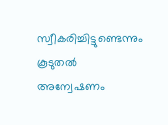സ്വീകരിച്ചിട്ടുണ്ടെന്നും കൂടുതല്‍ അന്വേഷണം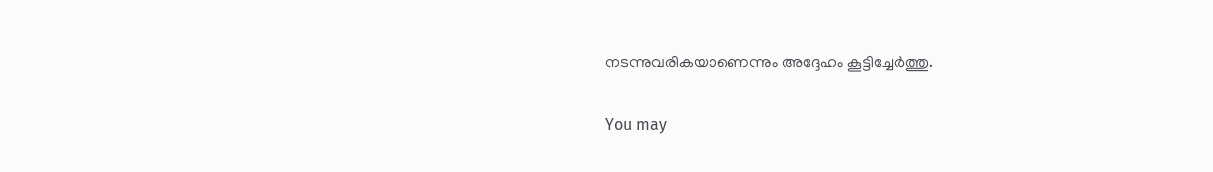നടന്നുവരികയാണെന്നും അദ്ദേഹം കൂട്ടിച്ചേർത്തു.

You may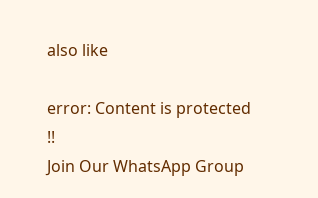also like

error: Content is protected !!
Join Our WhatsApp Group